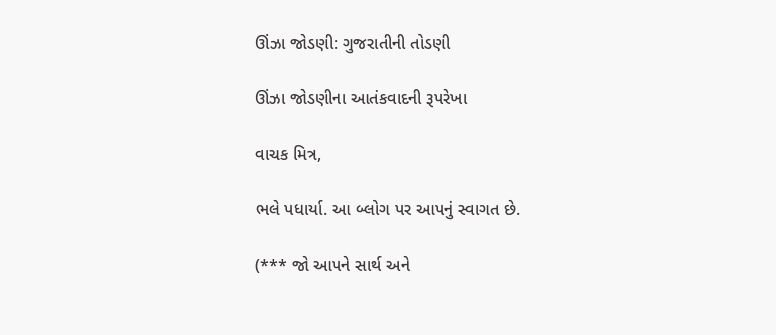ઊંઝા જોડણી: ગુજરાતીની તોડણી

ઊંઝા જોડણીના આતંકવાદની રૂપરેખા

વાચક મિત્ર,

ભલે પધાર્યા. આ બ્લોગ પર આપનું સ્વાગત છે.

(*** જો આપને સાર્થ અને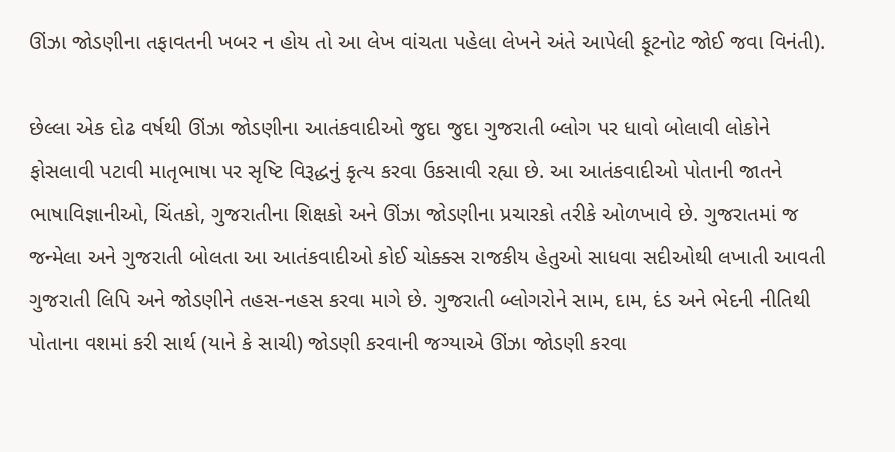ઊંઝા જોડણીના તફાવતની ખબર ન હોય તો આ લેખ વાંચતા પહેલા લેખને અંતે આપેલી ફૂટનોટ જોઈ જવા વિનંતી).

છેલ્લા એક દોઢ વર્ષથી ઊંઝા જોડણીના આતંકવાદીઓ જુદા જુદા ગુજરાતી બ્લોગ પર ધાવો બોલાવી લોકોને ફોસલાવી પટાવી માતૃભાષા પર સૃષ્ટિ વિરૂદ્ધનું કૃત્ય કરવા ઉકસાવી રહ્યા છે. આ આતંકવાદીઓ પોતાની જાતને ભાષાવિજ્ઞાનીઓ, ચિંતકો, ગુજરાતીના શિક્ષકો અને ઊંઝા જોડણીના પ્રચારકો તરીકે ઓળખાવે છે. ગુજરાતમાં જ જન્મેલા અને ગુજરાતી બોલતા આ આતંકવાદીઓ કોઈ ચોક્ક્સ રાજકીય હેતુઓ સાધવા સદીઓથી લખાતી આવતી ગુજરાતી લિપિ અને જોડણીને તહસ-નહસ કરવા માગે છે. ગુજરાતી બ્લોગરોને સામ, દામ, દંડ અને ભેદની નીતિથી પોતાના વશમાં કરી સાર્થ (યાને કે સાચી) જોડણી કરવાની જગ્યાએ ઊંઝા જોડણી કરવા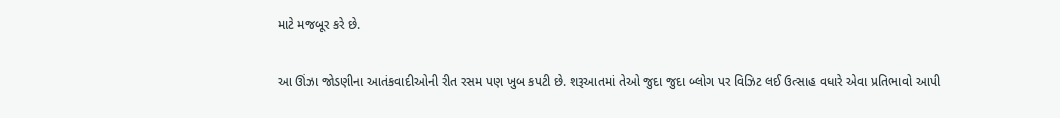માટે મજબૂર કરે છે.

આ ઊંઝા જોડણીના આતંકવાદીઓની રીત રસમ પણ ખુબ કપટી છે. શરૂઆતમાં તેઓ જુદા જુદા બ્લોગ પર વિઝિટ લઈ ઉત્સાહ વધારે એવા પ્રતિભાવો આપી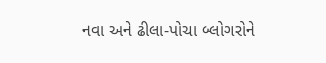નવા અને ઢીલા-પોચા બ્લોગરોને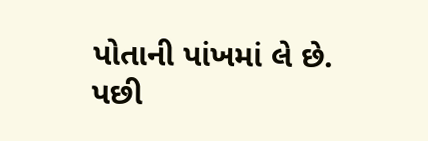પોતાની પાંખમાં લે છે. પછી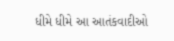ધીમે ધીમે આ આતંકવાદીઓ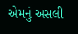એમનું અસલી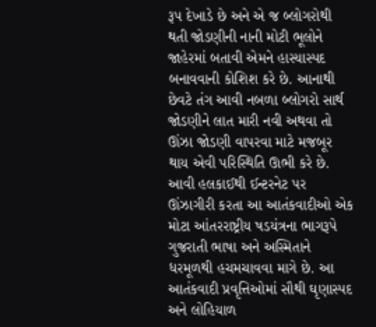રૂપ દેખાડે છે અને એ જ બ્લોગરોથી થતી જોડણીની નાની મોટી ભૂલોને જાહેરમાં બતાવી એમને હાસ્યાસ્પદ બનાવવાની કોશિશ કરે છે. આનાથી છેવટે તંગ આવી નબળા બ્લોગરો સાર્થ જોડણીને લાત મારી નવી અથવા તો ઊંઝા જોડણી વાપરવા માટે મજબૂર થાય એવી પરિસ્થિતિ ઊભી કરે છે. આવી હલકાઈથી ઈન્ટરનેટ પર ઊંઝાગીરી કરતા આ આતંકવાદીઓ એક મોટા આંતરરાષ્ટ્રીય ષડયંત્રના ભાગરૂપે ગુજરાતી ભાષા અને અસ્મિતાને ધરમૂળથી હચમચાવવા માગે છે. આ આતંકવાદી પ્રવૃત્તિઓમાં સૌથી ઘૃણાસ્પદ અને લોહિયાળ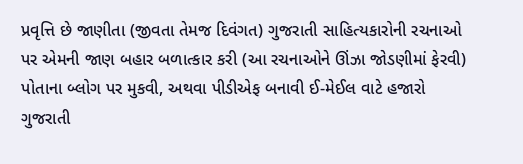પ્રવૃત્તિ છે જાણીતા (જીવતા તેમજ દિવંગત) ગુજરાતી સાહિત્યકારોની રચનાઓ પર એમની જાણ બહાર બળાત્કાર કરી (આ રચનાઓને ઊંઝા જોડણીમાં ફેરવી) પોતાના બ્લોગ પર મુકવી, અથવા પીડીએફ બનાવી ઈ-મેઈલ વાટે હજારો ગુજરાતી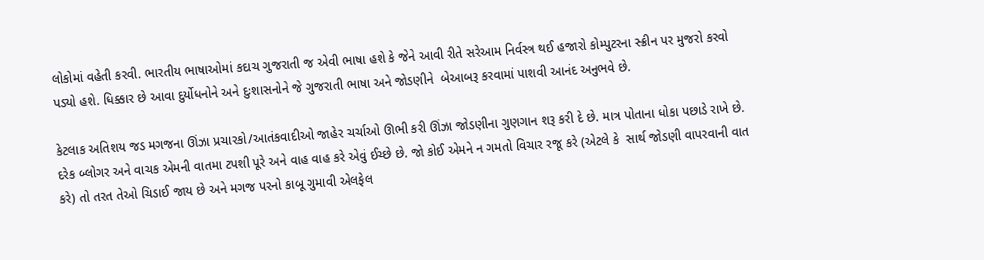લોકોમાં વહેતી કરવી. ભારતીય ભાષાઓમાં કદાચ ગુજરાતી જ એવી ભાષા હશે કે જેને આવી રીતે સરેઆમ નિર્વસ્ત્ર થઈ હજારો કોમ્પુટરના સ્ક્રીન પર મુજરો કરવો પડ્યો હશે. ધિક્કાર છે આવા દુર્યોધનોને અને દુઃશાસનોને જે ગુજરાતી ભાષા અને જોડણીને  બેઆબરૂ કરવામાં પાશવી આનંદ અનુભવે છે.

કેટલાક અતિશય જડ મગજના ઊંઝા પ્રચારકો/આતંકવાદીઓ જાહેર ચર્ચાઓ ઊભી કરી ઊંઝા જોડણીના ગુણગાન શરૂ કરી દે છે. માત્ર પોતાના ધોકા પછાડે રાખે છે. દરેક બ્લોગર અને વાચક એમની વાતમા ટપશી પૂરે અને વાહ વાહ કરે એવું ઈચ્છે છે. જો કોઈ એમને ન ગમતો વિચાર રજૂ કરે (એટલે કે  સાર્થ જોડણી વાપરવાની વાત કરે) તો તરત તેઓ ચિડાઈ જાય છે અને મગજ પરનો કાબૂ ગુમાવી એલફેલ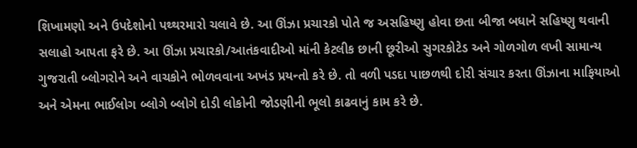શિખામણો અને ઉપદેશોનો પથ્થરમારો ચલાવે છે. આ ઊંઝા પ્રચારકો પોતે જ અસહિષ્ણુ હોવા છતા બીજા બધાને સહિષ્ણુ થવાની સલાહો આપતા ફરે છે. આ ઊંઝા પ્રચારકો/આતંકવાદીઓ માંની કેટલીક છાની છૂરીઓ સુગરકોટેડ અને ગોળગોળ લખી સામાન્ય ગુજરાતી બ્લોગરોને અને વાચકોને ભોળવવાના અખંડ પ્રયન્તો કરે છે. તો વળી પડદા પાછળથી દોરી સંચાર કરતા ઊંઝાના માફિયાઓ અને એમના ભાઈલોગ બ્લોગે બ્લોગે દોડી લોકોની જોડણીની ભૂલો કાઢવાનું કામ કરે છે.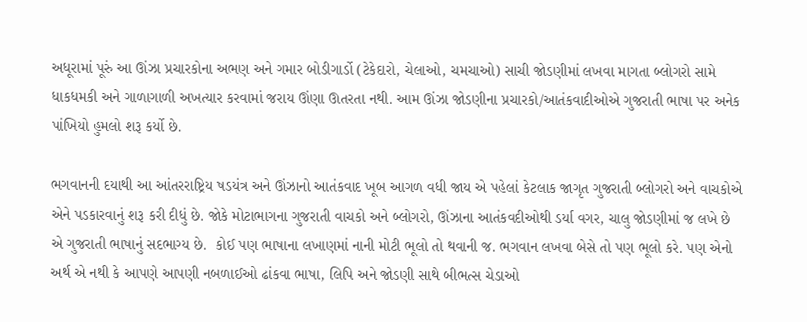અધૂરામાં પૂરું આ ઊંઝા પ્રચારકોના અભણ અને ગમાર બોડીગાર્ડો (ટેકેદારો, ચેલાઓ, ચમચાઓ) સાચી જોડણીમાં લખવા માગતા બ્લોગરો સામે ધાકધમકી અને ગાળાગાળી અખત્યાર કરવામાં જરાય ઊંણા ઊતરતા નથી. આમ ઊંઝા જોડણીના પ્રચારકો/આતંકવાદીઓએ ગુજરાતી ભાષા પર અનેક પાંખિયો હુમલો શરૂ કર્યો છે.

ભગવાનની દયાથી આ આંતરરાષ્ટ્રિય ષડયંત્ર અને ઊંઝાનો આતંકવાદ ખૂબ આગળ વધી જાય એ પહેલાં કેટલાક જાગૃત ગુજરાતી બ્લોગરો અને વાચકોએ એને પડકારવાનું શરૂ કરી દીધું છે. જોકે મોટાભાગના ગુજરાતી વાચકો અને બ્લોગરો, ઊંઝાના આતંકવદીઓથી ડર્યા વગર, ચાલુ જોડણીમાં જ લખે છે એ ગુજરાતી ભાષાનું સદભાગ્ય છે.  કોઈ પણ ભાષાના લખાણમાં નાની મોટી ભૂલો તો થવાની જ. ભગવાન લખવા બેસે તો પણ ભૂલો કરે. પણ એનો અર્થ એ નથી કે આપણે આપણી નબળાઈઓ ઢાંકવા ભાષા, લિપિ અને જોડણી સાથે બીભત્સ ચેડાઓ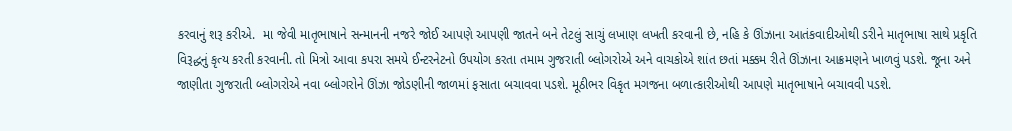કરવાનું શરૂ કરીએ.  મા જેવી માતૃભાષાને સન્માનની નજરે જોઈ આપણે આપણી જાતને બને તેટલું સાચું લખાણ લખતી કરવાની છે, નહિ કે ઊંઝાના આતંકવાદીઓથી ડરીને માતૃભાષા સાથે પ્રકૃતિ વિરૂદ્ધનું કૃત્ય કરતી કરવાની. તો મિત્રો આવા કપરા સમયે ઈન્ટરનેટનો ઉપયોગ કરતા તમામ ગુજરાતી બ્લોગરોએ અને વાચકોએ શાંત છતાં મક્કમ રીતે ઊંઝાના આક્રમણને ખાળવું પડશે. જૂના અને જાણીતા ગુજરાતી બ્લોગરોએ નવા બ્લોગરોને ઊંઝા જોડણીની જાળમાં ફસાતા બચાવવા પડશે. મૂઠીભર વિકૃત મગજના બળાત્કારીઓથી આપણે માતૃભાષાને બચાવવી પડશે.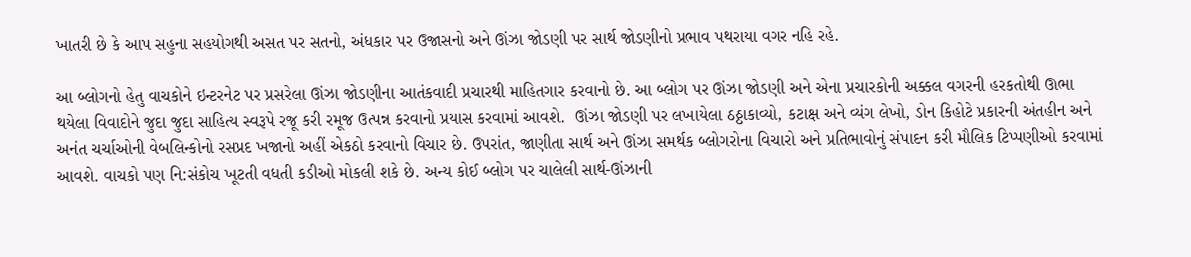ખાતરી છે કે આપ સહુના સહયોગથી અસત પર સતનો, અંધકાર પર ઉજાસનો અને ઊંઝા જોડણી પર સાર્થ જોડણીનો પ્રભાવ પથરાયા વગર નહિ રહે.

આ બ્લોગનો હેતુ વાચકોને ઇન્ટરનેટ પર પ્રસરેલા ઊંઝા જોડણીના આતંકવાદી પ્રચારથી માહિતગાર કરવાનો છે. આ બ્લોગ પર ઊંઝા જોડણી અને એના પ્રચારકોની અક્કલ વગરની હરકતોથી ઊભા થયેલા વિવાદોને જુદા જુદા સાહિત્ય સ્વરૂપે રજૂ કરી રમૂજ ઉત્પન્ન કરવાનો પ્રયાસ કરવામાં આવશે.  ઊંઝા જોડણી પર લખાયેલા ઠઠ્ઠાકાવ્યો, કટાક્ષ અને વ્યંગ લેખો, ડોન કિહોટે પ્રકારની અંતહીન અને અનંત ચર્ચાઓની વેબલિન્કોનો રસપ્રદ ખજાનો અહીં એકઠો કરવાનો વિચાર છે. ઉપરાંત, જાણીતા સાર્થ અને ઊંઝા સમર્થક બ્લોગરોના વિચારો અને પ્રતિભાવોનું સંપાદન કરી મૌલિક ટિપ્પણીઓ કરવામાં આવશે. વાચકો પણ નિ:સંકોચ ખૂટતી વધતી કડીઓ મોકલી શકે છે. અન્ય કોઈ બ્લોગ પર ચાલેલી સાર્થ-ઊંઝાની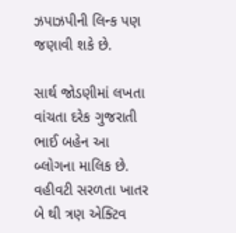ઝપાઝપીની લિન્ક પણ જણાવી શકે છે.

સાર્થ જોડણીમાં લખતા વાંચતા દરેક ગુજરાતી ભાઈ બહેન આ બ્લોગના માલિક છે. વહીવટી સરળતા ખાતર બે થી ત્રણ એક્ટિવ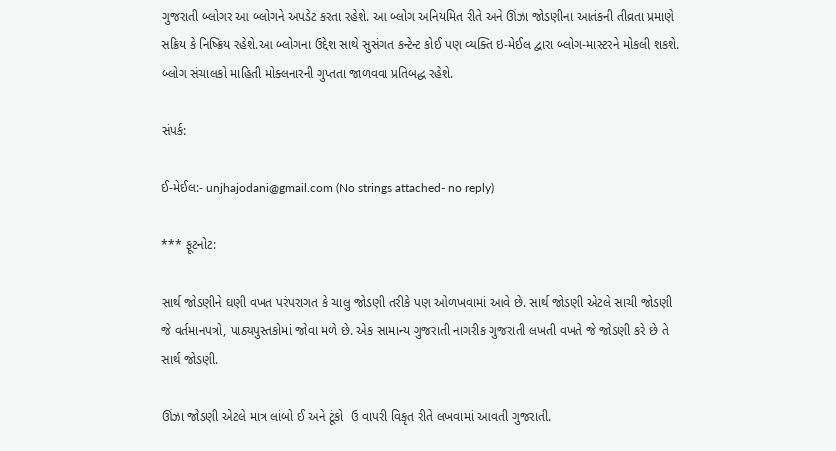ગુજરાતી બ્લોગર આ બ્લોગને અપડેટ કરતા રહેશે. આ બ્લોગ અનિયમિત રીતે અને ઊંઝા જોડણીના આતંકની તીવ્રતા પ્રમાણે સક્રિય કે નિષ્ક્રિય રહેશે.આ બ્લોગના ઉદ્દેશ સાથે સુસંગત કન્ટેન્ટ કોઈ પણ વ્યક્તિ ઇ-મેઈલ દ્વારા બ્લોગ-માસ્ટરને મોકલી શકશે. બ્લોગ સંચાલકો માહિતી મોક્લનારની ગુપ્તતા જાળવવા પ્રતિબદ્ધ રહેશે.

સંપર્ક:

ઈ-મેઈલ:- unjhajodani@gmail.com (No strings attached- no reply)

*** ફૂટનોટ:

સાર્થ જોડણીને ઘણી વખત પરંપરાગત કે ચાલુ જોડણી તરીકે પણ ઓળખવામાં આવે છે. સાર્થ જોડણી એટલે સાચી જોડણી જે વર્તમાનપત્રો, પાઠ્યપુસ્તકોમાં જોવા મળે છે. એક સામાન્ય ગુજરાતી નાગરીક ગુજરાતી લખતી વખતે જે જોડણી કરે છે તે સાર્થ જોડણી.

ઊંઝા જોડણી એટલે માત્ર લાંબો ઈ અને ટૂંકો  ઉ વાપરી વિકૃત રીતે લખવામાં આવતી ગુજરાતી.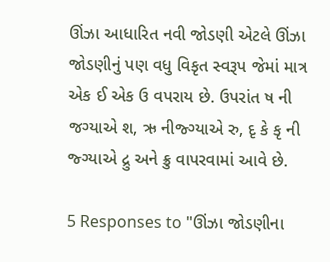ઊંઝા આધારિત નવી જોડણી એટલે ઊંઝા જોડણીનું પણ વધુ વિકૃત સ્વરૂપ જેમાં માત્ર એક ઈ એક ઉ વપરાય છે. ઉપરાંત ષ ની જગ્યાએ શ, ઋ નીજ્ગ્યાએ રુ, દૃ કે કૃ ની જ્ગ્યાએ દ્રુ અને ક્રુ વાપરવામાં આવે છે.

5 Responses to "ઊંઝા જોડણીના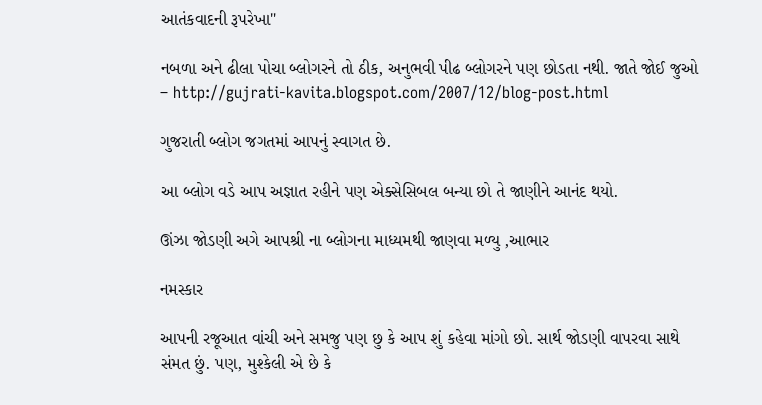આતંકવાદની રૂપરેખા"

નબળા અને ઢીલા પોચા બ્લોગરને તો ઠીક, અનુભવી પીઢ બ્લોગરને પણ છોડતા નથી. જાતે જોઈ જુઓ – http://gujrati-kavita.blogspot.com/2007/12/blog-post.html

ગુજરાતી બ્લોગ જગતમાં આપનું સ્વાગત છે.

આ બ્લોગ વડે આપ અજ્ઞાત રહીને પણ એક્સેસિબલ બન્યા છો તે જાણીને આનંદ થયો.

ઊંઝા જોડણી અગે આપશ્રી ના બ્લોગના માધ્યમથી જાણવા મળ્યુ ,આભાર

નમસ્કાર

આપની રજૂઆત વાંચી અને સમજુ પણ છુ કે આપ શું કહેવા માંગો છો. સાર્થ જોડણી વાપરવા સાથે સંમત છું. પણ, મુશ્કેલી એ છે કે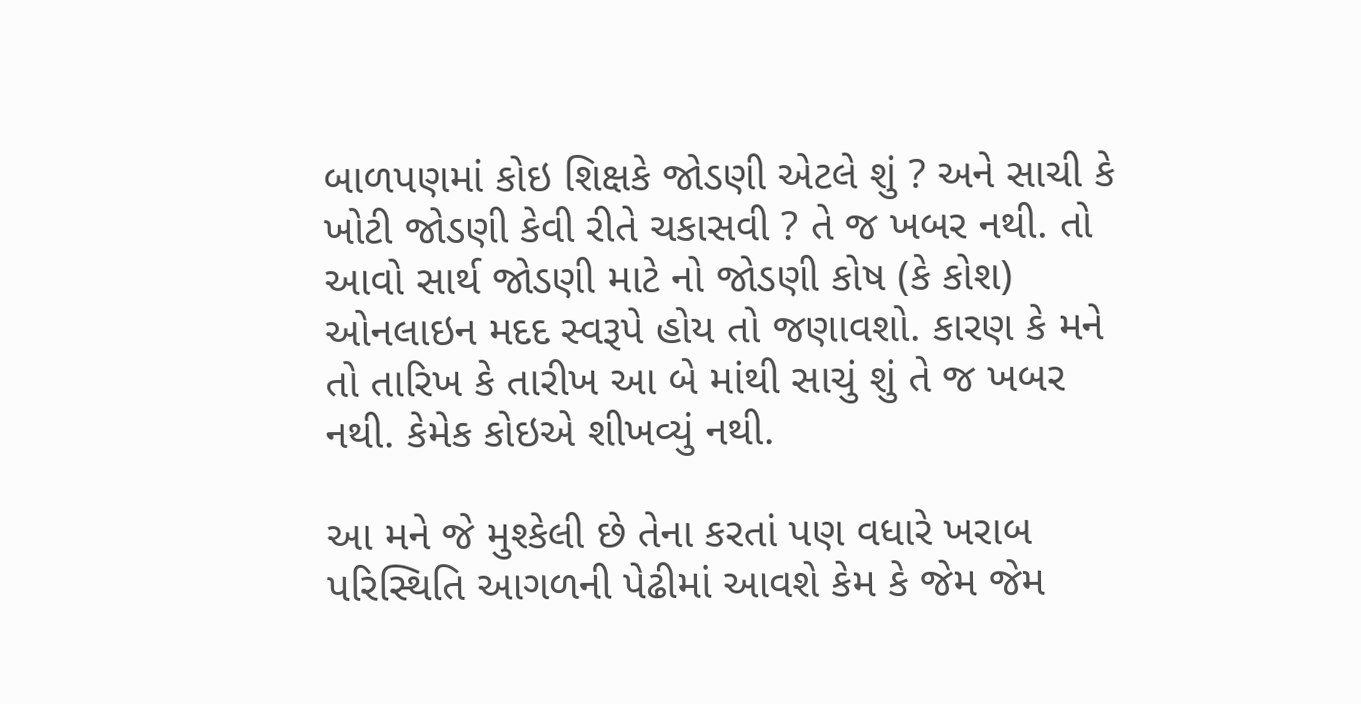બાળપણમાં કોઇ શિક્ષકે જોડણી એટલે શું ? અને સાચી કે ખોટી જોડણી કેવી રીતે ચકાસવી ? તે જ ખબર નથી. તો આવો સાર્થ જોડણી માટે નો જોડણી કોષ (કે કોશ) ઓનલાઇન મદદ સ્વરૂપે હોય તો જણાવશો. કારણ કે મને તો તારિખ કે તારીખ આ બે માંથી સાચું શું તે જ ખબર નથી. કેમેક કોઇએ શીખવ્યું નથી.

આ મને જે મુશ્કેલી છે તેના કરતાં પણ વધારે ખરાબ પરિસ્થિતિ આગળની પેઢીમાં આવશે કેમ કે જેમ જેમ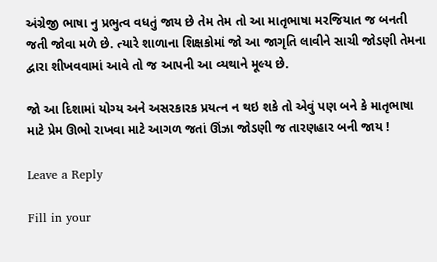અંગ્રેજી ભાષા નુ પ્રભુત્વ વધતું જાય છે તેમ તેમ તો આ માતૃભાષા મરજિયાત જ બનતી જતી જોવા મળે છે. ત્યારે શાળાના શિક્ષકોમાં જો આ જાગૃતિ લાવીને સાચી જોડણી તેમના દ્વારા શીખવવામાં આવે તો જ આપની આ વ્યથાને મૂલ્ય છે.

જો આ દિશામાં યોગ્ય અને અસરકારક પ્રયત્ન ન થઇ શકે તો એવું પણ બને કે માતૃભાષા માટે પ્રેમ ઊભો રાખવા માટે આગળ જતાં ઊંઝા જોડણી જ તારણહાર બની જાય !

Leave a Reply

Fill in your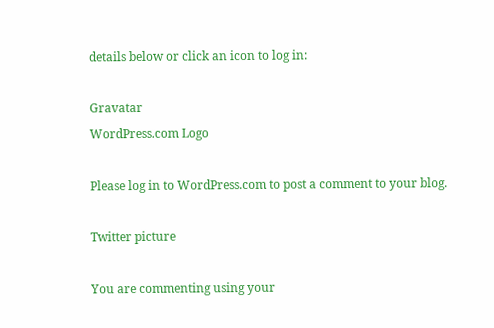details below or click an icon to log in:

Gravatar
WordPress.com Logo

Please log in to WordPress.com to post a comment to your blog.

Twitter picture

You are commenting using your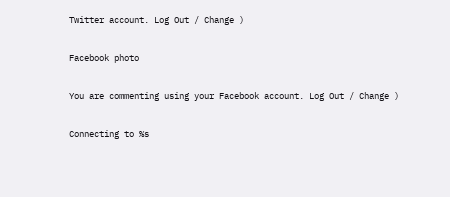Twitter account. Log Out / Change )

Facebook photo

You are commenting using your Facebook account. Log Out / Change )

Connecting to %s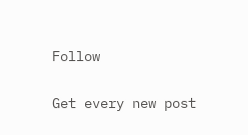Follow

Get every new post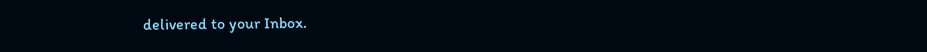delivered to your Inbox.